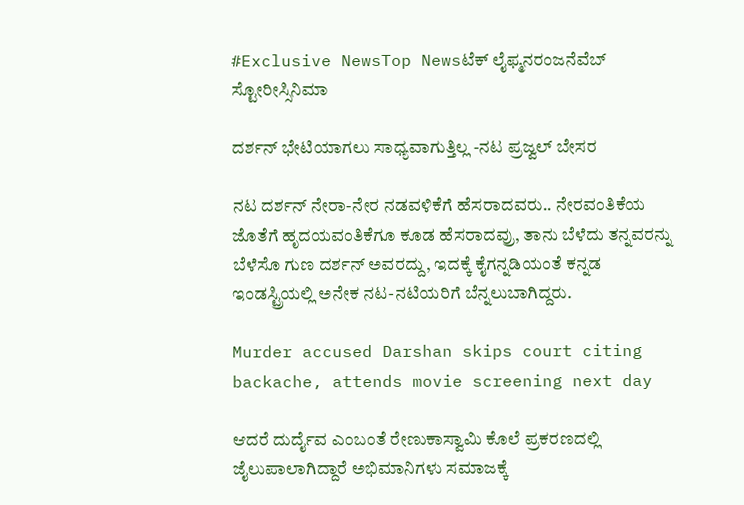#Exclusive NewsTop Newsಟೆಕ್ ಲೈಫ್ಮನರಂಜನೆವೆಬ್ ಸ್ಟೋರೀಸ್ಸಿನಿಮಾ

ದರ್ಶನ್ ಭೇಟಿಯಾಗಲು ಸಾಧ್ಯವಾಗುತ್ತಿಲ್ಲ -ನಟ ಪ್ರಜ್ವಲ್ ಬೇಸರ

ನಟ ದರ್ಶನ್ ನೇರಾ-ನೇರ ನಡವಳಿಕೆಗೆ ಹೆಸರಾದವರು.. ನೇರವಂತಿಕೆಯ ಜೊತೆಗೆ ಹೃದಯವಂತಿಕೆಗೂ ಕೂಡ ಹೆಸರಾದವ್ರು, ತಾನು ಬೆಳೆದು ತನ್ನವರನ್ನು ಬೆಳೆಸೊ ಗುಣ ದರ್ಶನ್ ಅವರದ್ದು, ಇದಕ್ಕೆ ಕೈಗನ್ನಡಿಯಂತೆ ಕನ್ನಡ ಇಂಡಸ್ಟ್ರಿಯಲ್ಲಿ ಅನೇಕ ನಟ-ನಟಿಯರಿಗೆ ಬೆನ್ನಲುಬಾಗಿದ್ದರು.

Murder accused Darshan skips court citing backache, attends movie screening next day

ಆದರೆ ದುರ್ದೈವ ಎಂಬಂತೆ ರೇಣುಕಾಸ್ವಾಮಿ ಕೊಲೆ ಪ್ರಕರಣದಲ್ಲಿ ಜೈಲುಪಾಲಾಗಿದ್ದಾರೆ ಅಭಿಮಾನಿಗಳು ಸಮಾಜಕ್ಕೆ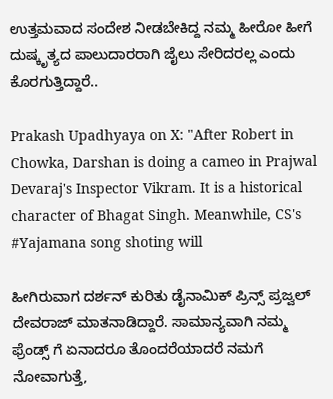ಉತ್ತಮವಾದ ಸಂದೇಶ ನೀಡಬೇಕಿದ್ದ ನಮ್ಮ ಹೀರೋ ಹೀಗೆ ದುಷ್ಕೃತ್ಯದ ಪಾಲುದಾರರಾಗಿ ಜೈಲು ಸೇರಿದರಲ್ಲ ಎಂದು ಕೊರಗುತ್ತಿದ್ದಾರೆ..

Prakash Upadhyaya on X: "After Robert in Chowka, Darshan is doing a cameo in Prajwal Devaraj's Inspector Vikram. It is a historical character of Bhagat Singh. Meanwhile, CS's #Yajamana song shoting will

ಹೀಗಿರುವಾಗ ದರ್ಶನ್ ಕುರಿತು ಡೈನಾಮಿಕ್ ಪ್ರಿನ್ಸ್ ಪ್ರಜ್ವಲ್ ದೇವರಾಜ್ ಮಾತನಾಡಿದ್ದಾರೆ. ಸಾಮಾನ್ಯವಾಗಿ ನಮ್ಮ ಫ್ರೆಂಡ್ಸ್ ಗೆ ಏನಾದರೂ ತೊಂದರೆಯಾದರೆ ನಮಗೆ ನೋವಾಗುತ್ತೆ,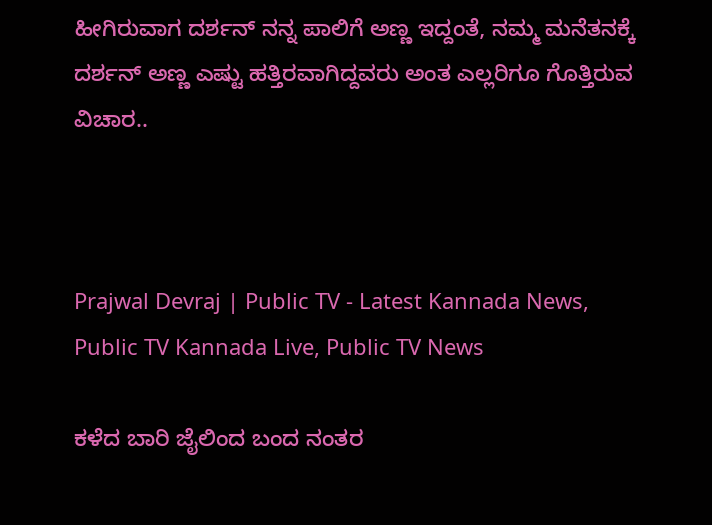ಹೀಗಿರುವಾಗ ದರ್ಶನ್ ನನ್ನ ಪಾಲಿಗೆ ಅಣ್ಣ ಇದ್ದಂತೆ, ನಮ್ಮ ಮನೆತನಕ್ಕೆ ದರ್ಶನ್ ಅಣ್ಣ ಎಷ್ಟು ಹತ್ತಿರವಾಗಿದ್ದವರು ಅಂತ ಎಲ್ಲರಿಗೂ ಗೊತ್ತಿರುವ ವಿಚಾರ..



Prajwal Devraj | Public TV - Latest Kannada News, Public TV Kannada Live, Public TV News

ಕಳೆದ ಬಾರಿ ಜೈಲಿಂದ ಬಂದ ನಂತರ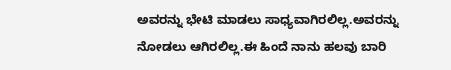ಅವರನ್ನು ಭೇಟಿ ಮಾಡಲು ಸಾಧ್ಯವಾಗಿರಲಿಲ್ಲ.ಅವರನ್ನು ನೋಡಲು ಆಗಿರಲಿಲ್ಲ.ಈ ಹಿಂದೆ ನಾನು ಹಲವು ಬಾರಿ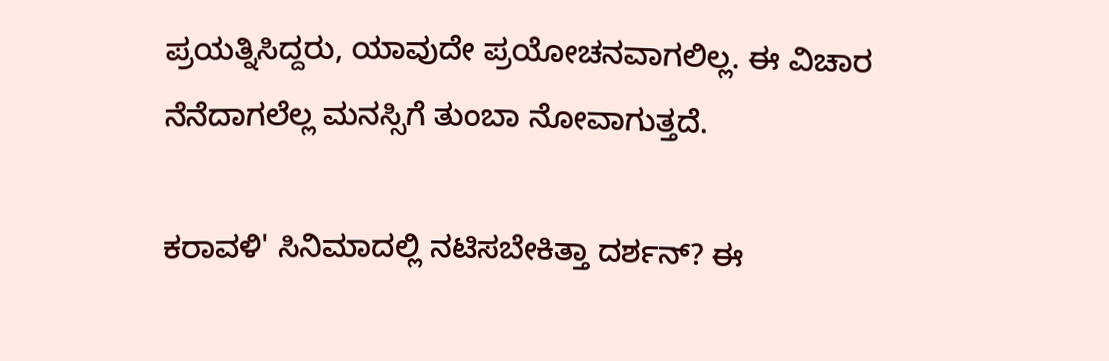ಪ್ರಯತ್ನಿಸಿದ್ದರು, ಯಾವುದೇ ಪ್ರಯೋಚನವಾಗಲಿಲ್ಲ. ಈ ವಿಚಾರ ನೆನೆದಾಗಲೆಲ್ಲ ಮನಸ್ಸಿಗೆ ತುಂಬಾ ನೋವಾಗುತ್ತದೆ.

ಕರಾವಳಿ' ಸಿನಿಮಾದಲ್ಲಿ ನಟಿಸಬೇಕಿತ್ತಾ ದರ್ಶನ್? ಈ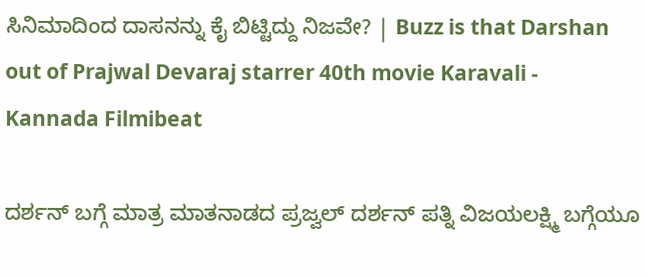ಸಿನಿಮಾದಿಂದ ದಾಸನನ್ನು ಕೈ ಬಿಟ್ಟಿದ್ದು ನಿಜವೇ? | Buzz is that Darshan out of Prajwal Devaraj starrer 40th movie Karavali - Kannada Filmibeat

ದರ್ಶನ್ ಬಗ್ಗೆ ಮಾತ್ರ ಮಾತನಾಡದ ಪ್ರಜ್ವಲ್ ದರ್ಶನ್ ಪತ್ನಿ ವಿಜಯಲಕ್ಷ್ಮಿ ಬಗ್ಗೆಯೂ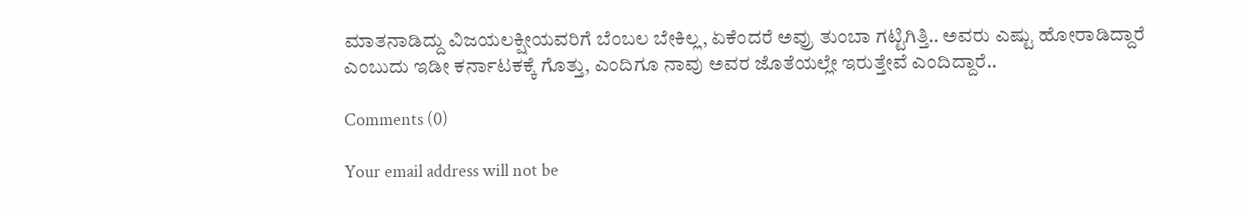ಮಾತನಾಡಿದ್ದು ವಿಜಯಲಕ್ಷೀಯವರಿಗೆ ಬೆಂಬಲ ಬೇಕಿಲ್ಲ, ಏಕೆಂದರೆ ಅವ್ರು ತುಂಬಾ ಗಟ್ಟಿಗಿತ್ತಿ.. ಅವರು ಎಷ್ಟು ಹೋರಾಡಿದ್ದಾರೆ ಎಂಬುದು ಇಡೀ ಕರ್ನಾಟಕಕ್ಕೆ ಗೊತ್ತು, ಎಂದಿಗೂ ನಾವು ಅವರ ಜೊತೆಯಲ್ಲೇ ಇರುತ್ತೇವೆ ಎಂದಿದ್ದಾರೆ..

Comments (0)

Your email address will not be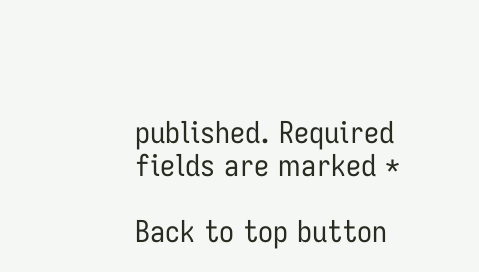published. Required fields are marked *

Back to top button